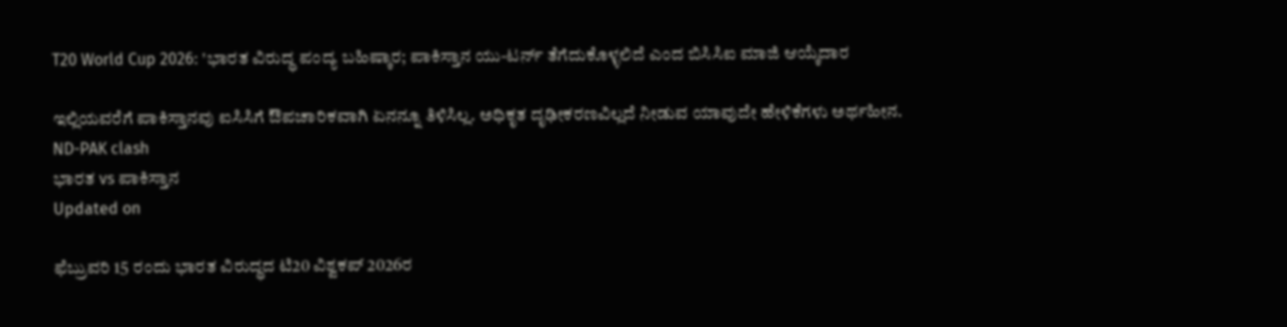T20 World Cup 2026: 'ಭಾರತ ವಿರುದ್ಧ ಪಂದ್ಯ ಬಹಿಷ್ಕಾರ; ಪಾಕಿಸ್ತಾನ ಯು-ಟರ್ನ್ ತೆಗೆದುಕೊಳ್ಳಲಿದೆ ಎಂದ ಬಿಸಿಸಿಐ ಮಾಜಿ ಆಯ್ಕೆದಾರ

ಇಲ್ಲಿಯವರೆಗೆ ಪಾಕಿಸ್ತಾನವು ಐಸಿಸಿಗೆ ಔಪಚಾರಿಕವಾಗಿ ಏನನ್ನೂ ತಿಳಿಸಿಲ್ಲ. ಅಧಿಕೃತ ದೃಢೀಕರಣವಿಲ್ಲದೆ ನೀಡುವ ಯಾವುದೇ ಹೇಳಿಕೆಗಳು ಅರ್ಥಹೀನ.
ND-PAK clash
ಭಾರತ vs ಪಾಕಿಸ್ತಾನ
Updated on

ಫೆಬ್ರುವರಿ 15 ರಂದು ಭಾರತ ವಿರುದ್ಧದ ಟಿ20 ವಿಶ್ವಕಪ್ 2026ರ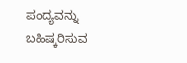ಪಂದ್ಯವನ್ನು ಬಹಿಷ್ಕರಿಸುವ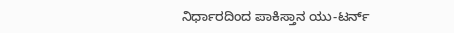ನಿರ್ಧಾರದಿಂದ ಪಾಕಿಸ್ತಾನ ಯು-ಟರ್ನ್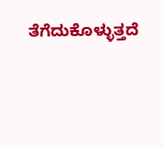ತೆಗೆದುಕೊಳ್ಳುತ್ತದೆ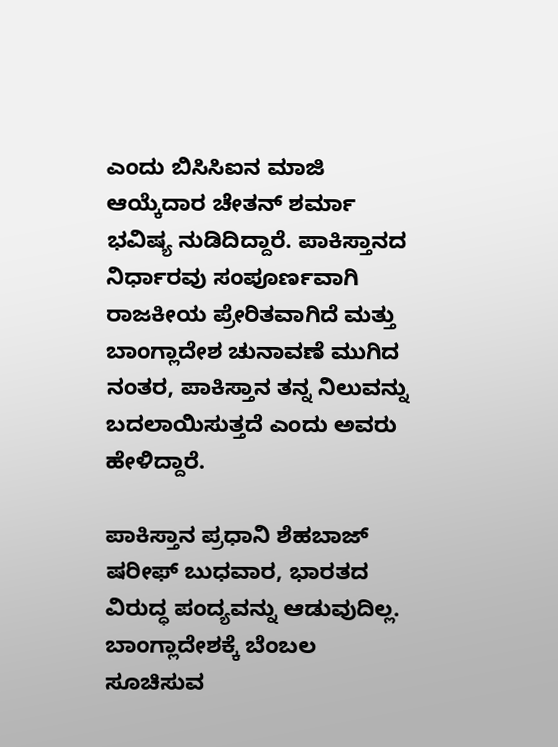ಎಂದು ಬಿಸಿಸಿಐನ ಮಾಜಿ ಆಯ್ಕೆದಾರ ಚೇತನ್ ಶರ್ಮಾ ಭವಿಷ್ಯ ನುಡಿದಿದ್ದಾರೆ. ಪಾಕಿಸ್ತಾನದ ನಿರ್ಧಾರವು ಸಂಪೂರ್ಣವಾಗಿ ರಾಜಕೀಯ ಪ್ರೇರಿತವಾಗಿದೆ ಮತ್ತು ಬಾಂಗ್ಲಾದೇಶ ಚುನಾವಣೆ ಮುಗಿದ ನಂತರ, ಪಾಕಿಸ್ತಾನ ತನ್ನ ನಿಲುವನ್ನು ಬದಲಾಯಿಸುತ್ತದೆ ಎಂದು ಅವರು ಹೇಳಿದ್ದಾರೆ.

ಪಾಕಿಸ್ತಾನ ಪ್ರಧಾನಿ ಶೆಹಬಾಜ್ ಷರೀಫ್ ಬುಧವಾರ, ಭಾರತದ ವಿರುದ್ಧ ಪಂದ್ಯವನ್ನು ಆಡುವುದಿಲ್ಲ. ಬಾಂಗ್ಲಾದೇಶಕ್ಕೆ ಬೆಂಬಲ ಸೂಚಿಸುವ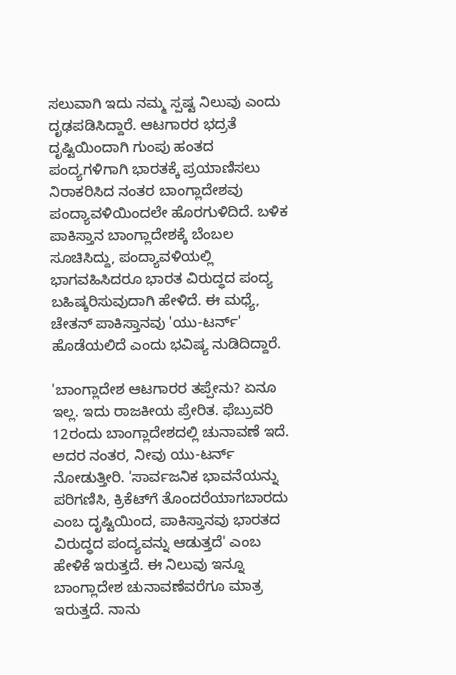ಸಲುವಾಗಿ ಇದು ನಮ್ಮ ಸ್ಪಷ್ಟ ನಿಲುವು ಎಂದು ದೃಢಪಡಿಸಿದ್ದಾರೆ. ಆಟಗಾರರ ಭದ್ರತೆ ದೃಷ್ಟಿಯಿಂದಾಗಿ ಗುಂಪು ಹಂತದ ಪಂದ್ಯಗಳಿಗಾಗಿ ಭಾರತಕ್ಕೆ ಪ್ರಯಾಣಿಸಲು ನಿರಾಕರಿಸಿದ ನಂತರ ಬಾಂಗ್ಲಾದೇಶವು ಪಂದ್ಯಾವಳಿಯಿಂದಲೇ ಹೊರಗುಳಿದಿದೆ. ಬಳಿಕ ಪಾಕಿಸ್ತಾನ ಬಾಂಗ್ಲಾದೇಶಕ್ಕೆ ಬೆಂಬಲ ಸೂಚಿಸಿದ್ದು, ಪಂದ್ಯಾವಳಿಯಲ್ಲಿ ಭಾಗವಹಿಸಿದರೂ ಭಾರತ ವಿರುದ್ಧದ ಪಂದ್ಯ ಬಹಿಷ್ಕರಿಸುವುದಾಗಿ ಹೇಳಿದೆ. ಈ ಮಧ್ಯೆ, ಚೇತನ್ ಪಾಕಿಸ್ತಾನವು 'ಯು-ಟರ್ನ್' ಹೊಡೆಯಲಿದೆ ಎಂದು ಭವಿಷ್ಯ ನುಡಿದಿದ್ದಾರೆ.

'ಬಾಂಗ್ಲಾದೇಶ ಆಟಗಾರರ ತಪ್ಪೇನು? ಏನೂ ಇಲ್ಲ. ಇದು ರಾಜಕೀಯ ಪ್ರೇರಿತ. ಫೆಬ್ರುವರಿ 12ರಂದು ಬಾಂಗ್ಲಾದೇಶದಲ್ಲಿ ಚುನಾವಣೆ ಇದೆ. ಅದರ ನಂತರ, ನೀವು ಯು-ಟರ್ನ್ ನೋಡುತ್ತೀರಿ. 'ಸಾರ್ವಜನಿಕ ಭಾವನೆಯನ್ನು ಪರಿಗಣಿಸಿ, ಕ್ರಿಕೆಟ್‌ಗೆ ತೊಂದರೆಯಾಗಬಾರದು ಎಂಬ ದೃಷ್ಟಿಯಿಂದ, ಪಾಕಿಸ್ತಾನವು ಭಾರತದ ವಿರುದ್ಧದ ಪಂದ್ಯವನ್ನು ಆಡುತ್ತದೆ' ಎಂಬ ಹೇಳಿಕೆ ಇರುತ್ತದೆ. ಈ ನಿಲುವು ಇನ್ನೂ ಬಾಂಗ್ಲಾದೇಶ ಚುನಾವಣೆವರೆಗೂ ಮಾತ್ರ ಇರುತ್ತದೆ. ನಾನು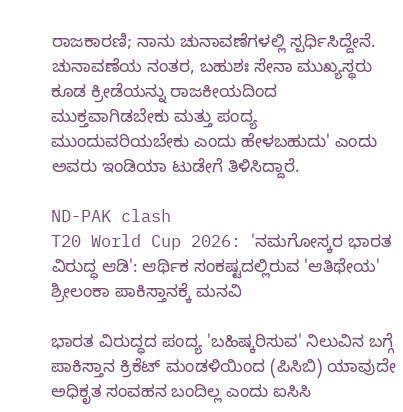ರಾಜಕಾರಣಿ; ನಾನು ಚುನಾವಣೆಗಳಲ್ಲಿ ಸ್ಪರ್ಧಿಸಿದ್ದೇನೆ. ಚುನಾವಣೆಯ ನಂತರ, ಬಹುಶಃ ಸೇನಾ ಮುಖ್ಯಸ್ಥರು ಕೂಡ ಕ್ರೀಡೆಯನ್ನು ರಾಜಕೀಯದಿಂದ ಮುಕ್ತವಾಗಿಡಬೇಕು ಮತ್ತು ಪಂದ್ಯ ಮುಂದುವರಿಯಬೇಕು ಎಂದು ಹೇಳಬಹುದು' ಎಂದು ಅವರು ಇಂಡಿಯಾ ಟುಡೇಗೆ ತಿಳಿಸಿದ್ದಾರೆ.

ND-PAK clash
T20 World Cup 2026: 'ನಮಗೋಸ್ಕರ ಭಾರತ ವಿರುದ್ಧ ಆಡಿ': ಆರ್ಥಿಕ ಸಂಕಷ್ಟದಲ್ಲಿರುವ 'ಆತಿಥೇಯ' ಶ್ರೀಲಂಕಾ ಪಾಕಿಸ್ತಾನಕ್ಕೆ ಮನವಿ

ಭಾರತ ವಿರುದ್ಧದ ಪಂದ್ಯ 'ಬಹಿಷ್ಕರಿಸುವ' ನಿಲುವಿನ ಬಗ್ಗೆ ಪಾಕಿಸ್ತಾನ ಕ್ರಿಕೆಟ್ ಮಂಡಳಿಯಿಂದ (ಪಿಸಿಬಿ) ಯಾವುದೇ ಅಧಿಕೃತ ಸಂವಹನ ಬಂದಿಲ್ಲ ಎಂದು ಐಸಿಸಿ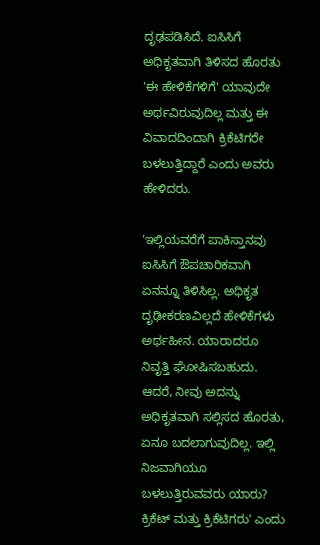ದೃಢಪಡಿಸಿದೆ. ಐಸಿಸಿಗೆ ಅಧಿಕೃತವಾಗಿ ತಿಳಿಸದ ಹೊರತು 'ಈ ಹೇಳಿಕೆಗಳಿಗೆ' ಯಾವುದೇ ಅರ್ಥವಿರುವುದಿಲ್ಲ ಮತ್ತು ಈ ವಿವಾದದಿಂದಾಗಿ ಕ್ರಿಕೆಟಿಗರೇ ಬಳಲುತ್ತಿದ್ದಾರೆ ಎಂದು ಅವರು ಹೇಳಿದರು.

'ಇಲ್ಲಿಯವರೆಗೆ ಪಾಕಿಸ್ತಾನವು ಐಸಿಸಿಗೆ ಔಪಚಾರಿಕವಾಗಿ ಏನನ್ನೂ ತಿಳಿಸಿಲ್ಲ. ಅಧಿಕೃತ ದೃಢೀಕರಣವಿಲ್ಲದೆ ಹೇಳಿಕೆಗಳು ಅರ್ಥಹೀನ. ಯಾರಾದರೂ ನಿವೃತ್ತಿ ಘೋಷಿಸಬಹುದು. ಆದರೆ, ನೀವು ಅದನ್ನು ಅಧಿಕೃತವಾಗಿ ಸಲ್ಲಿಸದ ಹೊರತು, ಏನೂ ಬದಲಾಗುವುದಿಲ್ಲ. ಇಲ್ಲಿ ನಿಜವಾಗಿಯೂ ಬಳಲುತ್ತಿರುವವರು ಯಾರು? ಕ್ರಿಕೆಟ್ ಮತ್ತು ಕ್ರಿಕೆಟಿಗರು' ಎಂದು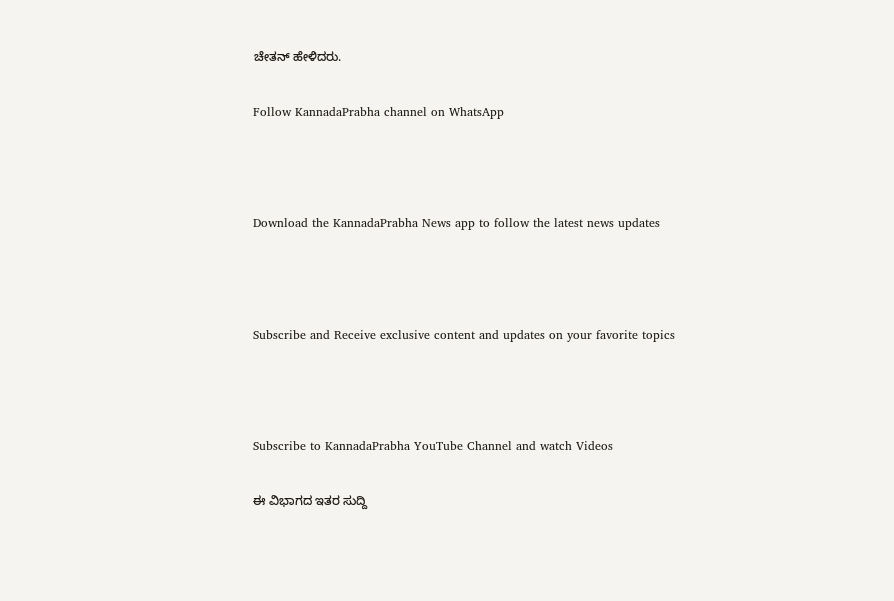ಚೇತನ್ ಹೇಳಿದರು.

Follow KannadaPrabha channel on WhatsApp



Download the KannadaPrabha News app to follow the latest news updates



Subscribe and Receive exclusive content and updates on your favorite topics



Subscribe to KannadaPrabha YouTube Channel and watch Videos

ಈ ವಿಭಾಗದ ಇತರ ಸುದ್ದಿ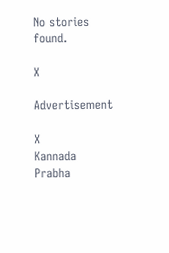No stories found.

X

Advertisement

X
Kannada Prabha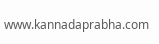www.kannadaprabha.com